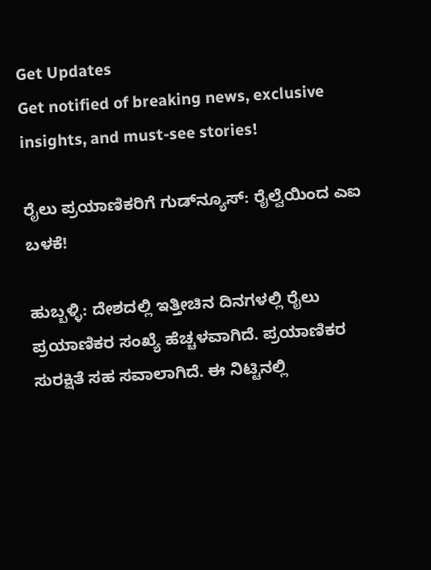Get Updates
Get notified of breaking news, exclusive insights, and must-see stories!

ರೈಲು ಪ್ರಯಾಣಿಕರಿಗೆ ಗುಡ್‌ನ್ಯೂಸ್‌: ರೈಲ್ವೆಯಿಂದ ಎಐ ಬಳಕೆ!

ಹುಬ್ಬಳ್ಳಿ: ದೇಶದಲ್ಲಿ ಇತ್ತೀಚಿನ ದಿನಗಳಲ್ಲಿ ರೈಲು ಪ್ರಯಾಣಿಕರ ಸಂಖ್ಯೆ ಹೆಚ್ಚಳವಾಗಿದೆ. ಪ್ರಯಾಣಿಕರ ಸುರಕ್ಷಿತೆ ಸಹ ಸವಾಲಾಗಿದೆ. ಈ ನಿಟ್ಟಿನಲ್ಲಿ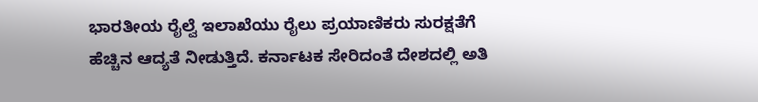ಭಾರತೀಯ ರೈಲ್ವೆ ಇಲಾಖೆಯು ರೈಲು ಪ್ರಯಾಣಿಕರು ಸುರಕ್ಷತೆಗೆ ಹೆಚ್ಚಿನ ಆದ್ಯತೆ ನೀಡುತ್ತಿದೆ. ಕರ್ನಾಟಕ ಸೇರಿದಂತೆ ದೇಶದಲ್ಲಿ ಅತಿ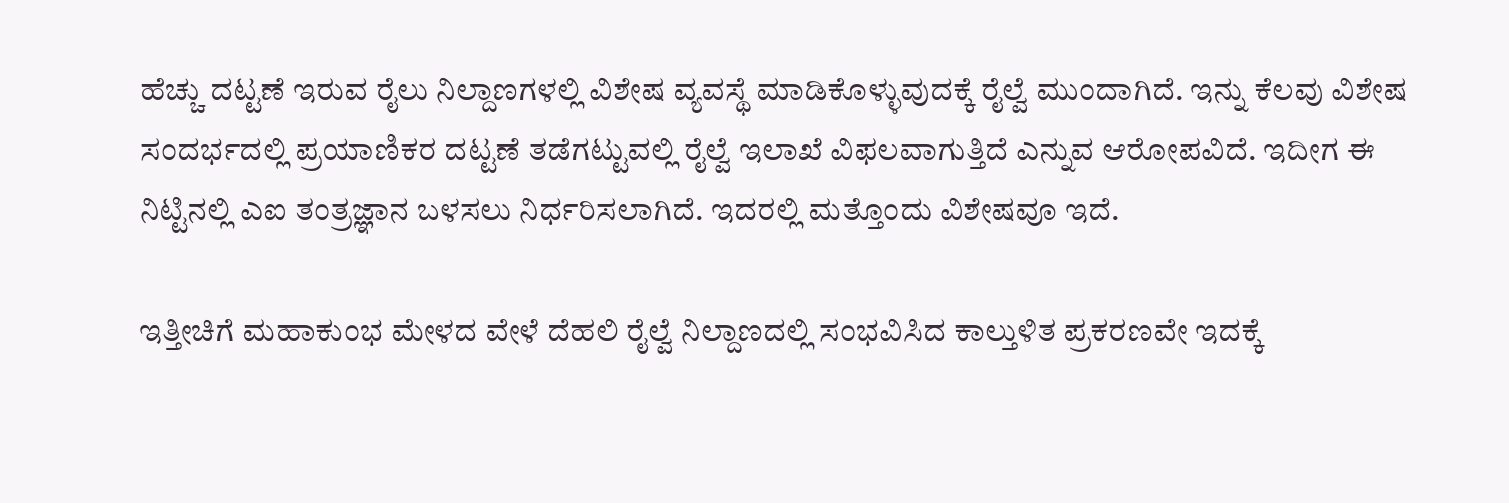ಹೆಚ್ಚು ದಟ್ಟಣೆ ಇರುವ ರೈಲು ನಿಲ್ದಾಣಗಳಲ್ಲಿ ವಿಶೇಷ ವ್ಯವಸ್ಥೆ ಮಾಡಿಕೊಳ್ಳುವುದಕ್ಕೆ ರೈಲ್ವೆ ಮುಂದಾಗಿದೆ. ಇನ್ನು ಕೆಲವು ವಿಶೇಷ ಸಂದರ್ಭದಲ್ಲಿ ಪ್ರಯಾಣಿಕರ ದಟ್ಟಣೆ ತಡೆಗಟ್ಟುವಲ್ಲಿ ರೈಲ್ವೆ ಇಲಾಖೆ ವಿಫಲವಾಗುತ್ತಿದೆ ಎನ್ನುವ ಆರೋಪವಿದೆ. ಇದೀಗ ಈ ನಿಟ್ಟಿನಲ್ಲಿ ಎಐ ತಂತ್ರಜ್ಞಾನ ಬಳಸಲು ನಿರ್ಧರಿಸಲಾಗಿದೆ. ಇದರಲ್ಲಿ ಮತ್ತೊಂದು ವಿಶೇಷವೂ ಇದೆ.

ಇತ್ತೀಚಿಗೆ ಮಹಾಕುಂಭ ಮೇಳದ ವೇಳೆ ದೆಹಲಿ ರೈಲ್ವೆ ನಿಲ್ದಾಣದಲ್ಲಿ ಸಂಭವಿಸಿದ ಕಾಲ್ತುಳಿತ ಪ್ರಕರಣವೇ ಇದಕ್ಕೆ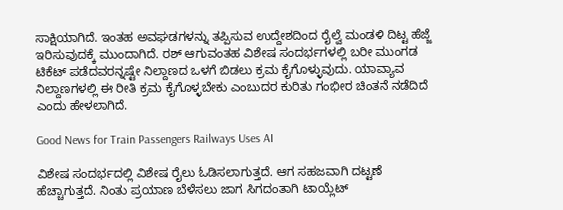ಸಾಕ್ಷಿಯಾಗಿದೆ. ಇಂತಹ ಅವಘಡಗಳನ್ನು ತಪ್ಪಿಸುವ ಉದ್ದೇಶದಿಂದ ರೈಲ್ವೆ ಮಂಡಳಿ ದಿಟ್ಟ ಹೆಜ್ಜೆ ಇರಿಸುವುದಕ್ಕೆ ಮುಂದಾಗಿದೆ. ರಶ್ ಆಗುವಂತಹ ವಿಶೇಷ ಸಂದರ್ಭಗಳಲ್ಲಿ ಬರೀ ಮುಂಗಡ ಟಿಕೆಟ್ ಪಡೆದವರನ್ನಷ್ಟೇ ನಿಲ್ದಾಣದ ಒಳಗೆ ಬಿಡಲು ಕ್ರಮ ಕೈಗೊಳ್ಳುವುದು. ಯಾವ್ಯಾವ ನಿಲ್ದಾಣಗಳಲ್ಲಿ ಈ ರೀತಿ ಕ್ರಮ ಕೈಗೊಳ್ಳಬೇಕು ಎಂಬುದರ ಕುರಿತು ಗಂಭೀರ ಚಿಂತನೆ ನಡೆದಿದೆ ಎಂದು ಹೇಳಲಾಗಿದೆ.

Good News for Train Passengers Railways Uses AI

ವಿಶೇಷ ಸಂದರ್ಭದಲ್ಲಿ ವಿಶೇಷ ರೈಲು ಓಡಿಸಲಾಗುತ್ತದೆ. ಆಗ ಸಹಜವಾಗಿ ದಟ್ಟಣೆ ಹೆಚ್ಚಾಗುತ್ತದೆ. ನಿಂತು ಪ್ರಯಾಣ ಬೆಳೆಸಲು ಜಾಗ ಸಿಗದಂತಾಗಿ ಟಾಯ್ಲೆಟ್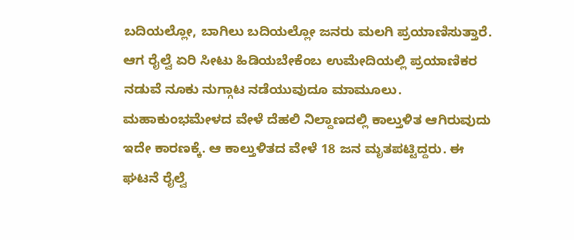ಬದಿಯಲ್ಲೋ, ಬಾಗಿಲು ಬದಿಯಲ್ಲೋ ಜನರು ಮಲಗಿ ಪ್ರಯಾಣಿಸುತ್ತಾರೆ‌. ಆಗ ರೈಲ್ವೆ ಏರಿ ಸೀಟು ಹಿಡಿಯಬೇಕೆಂಬ ಉಮೇದಿಯಲ್ಲಿ ಪ್ರಯಾಣಿಕರ ನಡುವೆ ನೂಕು ನುಗ್ಗಾಟ ನಡೆಯುವುದೂ ಮಾಮೂಲು. ಮಹಾಕುಂಭಮೇಳದ ವೇಳೆ ದೆಹಲಿ ನಿಲ್ದಾಣದಲ್ಲಿ ಕಾಲ್ತುಳಿತ ಆಗಿರುವುದು ಇದೇ ಕಾರಣಕ್ಕೆ. ಆ ಕಾಲ್ತುಳಿತದ ವೇಳೆ 18 ಜನ ಮೃತಪಟ್ಟಿದ್ದರು. ಈ ಘಟನೆ ರೈಲ್ವೆ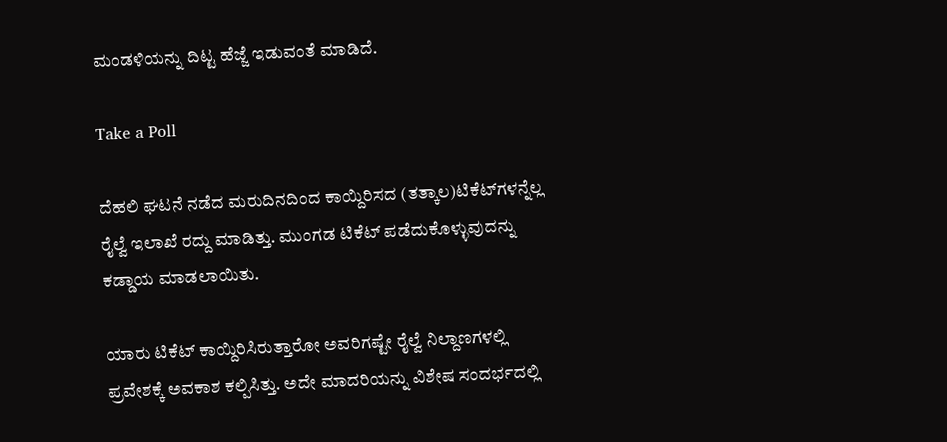ಮಂಡಳಿಯನ್ನು ದಿಟ್ಟ ಹೆಜ್ಜೆ ಇಡುವಂತೆ ಮಾಡಿದೆ.

Take a Poll

ದೆಹಲಿ ಘಟನೆ ನಡೆದ ಮರುದಿನದಿಂದ ಕಾಯ್ದಿರಿಸದ (ತತ್ಕಾಲ)ಟಿಕೆಟ್‌ಗಳನ್ನೆಲ್ಲ ರೈಲ್ವೆ ಇಲಾಖೆ ರದ್ದು ಮಾಡಿತ್ತು. ಮುಂಗಡ ಟಿಕೆಟ್ ಪಡೆದುಕೊಳ್ಳುವುದನ್ನು ಕಡ್ಡಾಯ ಮಾಡಲಾಯಿತು.

ಯಾರು ಟಿಕೆಟ್ ಕಾಯ್ದಿರಿಸಿರುತ್ತಾರೋ ಅವರಿಗಷ್ಟೇ ರೈಲ್ವೆ ನಿಲ್ದಾಣಗಳಲ್ಲಿ ಪ್ರವೇಶಕ್ಕೆ ಅವಕಾಶ ಕಲ್ಪಿಸಿತ್ತು. ಅದೇ ಮಾದರಿಯನ್ನು ವಿಶೇಷ ಸಂದರ್ಭದಲ್ಲಿ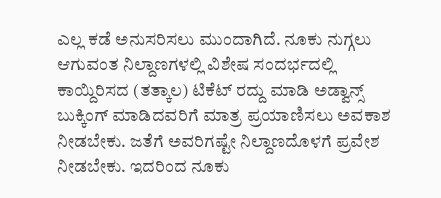ಎಲ್ಲ ಕಡೆ ಅನುಸರಿಸಲು ಮುಂದಾಗಿದೆ. ನೂಕು ನುಗ್ಗಲು ಆಗುವಂತ ನಿಲ್ದಾಣಗಳಲ್ಲಿ ವಿಶೇಷ ಸಂದರ್ಭದಲ್ಲಿ ಕಾಯ್ದಿರಿಸದ (ತತ್ಕಾಲ) ಟಿಕೆಟ್ ರದ್ದು ಮಾಡಿ ಅಡ್ವಾನ್ಸ್ ಬುಕ್ಕಿಂಗ್ ಮಾಡಿದವರಿಗೆ ಮಾತ್ರ ಪ್ರಯಾಣಿಸಲು ಅವಕಾಶ ನೀಡಬೇಕು. ಜತೆಗೆ ಅವರಿಗಷ್ಟೇ ನಿಲ್ದಾಣದೊಳಗೆ ಪ್ರವೇಶ ನೀಡಬೇಕು. ಇದರಿಂದ ನೂಕು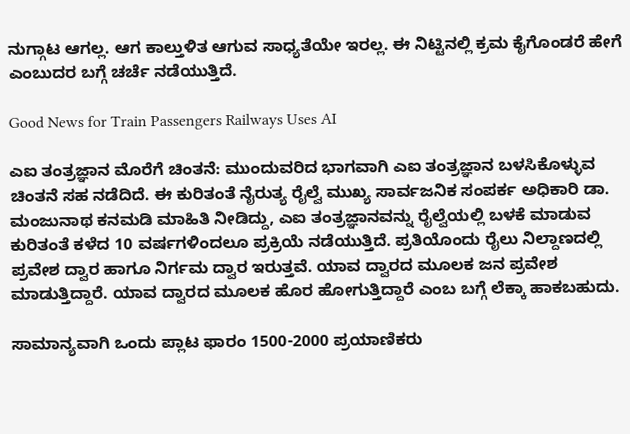ನುಗ್ಗಾಟ ಆಗಲ್ಲ. ಆಗ ಕಾಲ್ತುಳಿತ ಆಗುವ ಸಾಧ್ಯತೆಯೇ ಇರಲ್ಲ. ಈ ನಿಟ್ಟಿನಲ್ಲಿ ಕ್ರಮ ಕೈಗೊಂಡರೆ ಹೇಗೆ ಎಂಬುದರ ಬಗ್ಗೆ ಚರ್ಚೆ ನಡೆಯುತ್ತಿದೆ.

Good News for Train Passengers Railways Uses AI

ಎಐ ತಂತ್ರಜ್ಞಾನ ಮೊರೆಗೆ ಚಿಂತನೆ: ಮುಂದುವರಿದ ಭಾಗವಾಗಿ ಎಐ ತಂತ್ರಜ್ಞಾನ ಬಳಸಿಕೊಳ್ಳುವ ಚಿಂತನೆ ಸಹ ನಡೆದಿದೆ. ಈ ಕುರಿತಂತೆ ನೈರುತ್ಯ ರೈಲ್ವೆ ಮುಖ್ಯ ಸಾರ್ವಜನಿಕ‌ ಸಂಪರ್ಕ ಅಧಿಕಾರಿ ಡಾ. ಮಂಜುನಾಥ ಕನಮಡಿ ಮಾಹಿತಿ ನೀಡಿದ್ದು, ಎಐ ತಂತ್ರಜ್ಞಾನವನ್ನು ರೈಲ್ವೆಯಲ್ಲಿ ಬಳಕೆ ಮಾಡುವ ಕುರಿತಂತೆ ಕಳೆದ 10 ವರ್ಷಗಳಿಂದಲೂ ಪ್ರಕ್ರಿಯೆ ನಡೆಯುತ್ತಿದೆ. ಪ್ರತಿಯೊಂದು ರೈಲು ನಿಲ್ದಾಣದಲ್ಲಿ ಪ್ರವೇಶ ದ್ವಾರ ಹಾಗೂ ನಿರ್ಗಮ ದ್ವಾರ ಇರುತ್ತವೆ. ಯಾವ ದ್ವಾರದ ಮೂಲಕ‌ ಜನ ಪ್ರವೇಶ ಮಾಡುತ್ತಿದ್ದಾರೆ. ಯಾವ ದ್ವಾರದ ಮೂಲಕ ಹೊರ ಹೋಗುತ್ತಿದ್ದಾರೆ ಎಂಬ ಬಗ್ಗೆ ಲೆಕ್ಕಾ ಹಾಕಬಹುದು.

ಸಾಮಾನ್ಯವಾಗಿ ಒಂದು‌ ಪ್ಲಾಟ ಫಾರಂ 1500-2000 ಪ್ರಯಾಣಿಕರು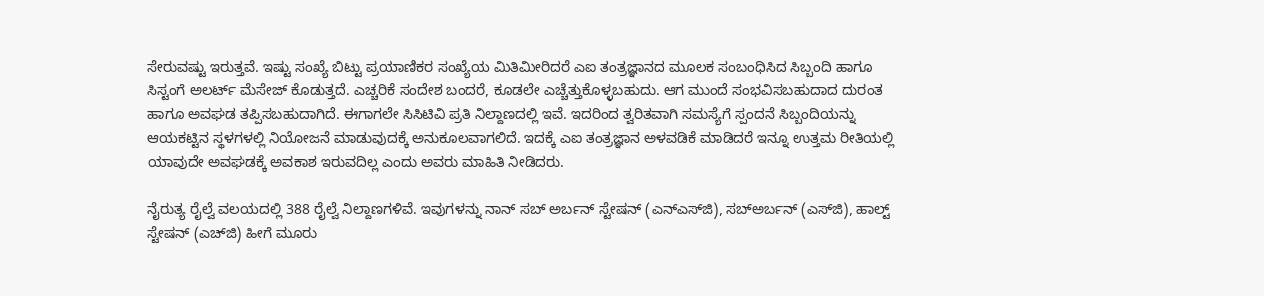ಸೇರುವಷ್ಟು ಇರುತ್ತವೆ. ಇಷ್ಟು ಸಂಖ್ಯೆ ಬಿಟ್ಟು ಪ್ರಯಾಣಿಕರ ಸಂಖ್ಯೆಯ ಮಿತಿ‌ಮೀರಿದರೆ ಎಐ ತಂತ್ರಜ್ಞಾನದ ಮೂಲಕ ಸಂಬಂಧಿಸಿದ ಸಿಬ್ಬಂದಿ ಹಾಗೂ ಸಿಸ್ಟಂಗೆ ಅಲರ್ಟ್ ಮೆಸೇಜ್ ಕೊಡುತ್ತದೆ. ಎಚ್ಚರಿಕೆ ಸಂದೇಶ ಬಂದರೆ, ಕೂಡಲೇ ಎಚ್ಚೆತ್ತುಕೊಳ್ಳಬಹುದು. ಆಗ ಮುಂದೆ ಸಂಭವಿಸಬಹುದಾದ ದುರಂತ ಹಾಗೂ ಅವಘಡ ತಪ್ಪಿಸಬಹುದಾಗಿದೆ. ಈಗಾಗಲೇ ಸಿಸಿಟಿವಿ ಪ್ರತಿ ನಿಲ್ದಾಣದಲ್ಲಿ ಇವೆ. ಇದರಿಂದ ತ್ವರಿತವಾಗಿ ಸಮಸ್ಯೆಗೆ ಸ್ಪಂದನೆ ಸಿಬ್ಬಂದಿಯನ್ನು ಆಯಕಟ್ಟಿನ ಸ್ಥಳಗಳಲ್ಲಿ ನಿಯೋಜನೆ ಮಾಡುವುದಕ್ಕೆ ಅನುಕೂಲವಾಗಲಿದೆ‌. ಇದಕ್ಕೆ ಎಐ ತಂತ್ರಜ್ಞಾನ ಅಳವಡಿಕೆ ಮಾಡಿದರೆ ಇನ್ನೂ ಉತ್ತಮ ರೀತಿಯಲ್ಲಿ ಯಾವುದೇ ಅವಘಡಕ್ಕೆ ಅವಕಾಶ ಇರುವದಿಲ್ಲ ಎಂದು ಅವರು ಮಾಹಿತಿ ನೀಡಿದರು.

ನೈರುತ್ಯ ರೈಲ್ವೆ ವಲಯದಲ್ಲಿ 388 ರೈಲ್ವೆ ನಿಲ್ದಾಣಗಳಿವೆ. ಇವುಗಳನ್ನು ನಾನ್ ಸಬ್‌ ಅರ್ಬನ್ ಸ್ಟೇಷನ್‌ (ಎನ್‌ಎಸ್‌ಜಿ), ಸಬ್‌ಅರ್ಬನ್ (ಎಸ್‌ಜಿ), ಹಾಲ್ಟ್ ಸ್ಟೇಷನ್ (ಎಚ್‌ಜಿ) ಹೀಗೆ ಮೂರು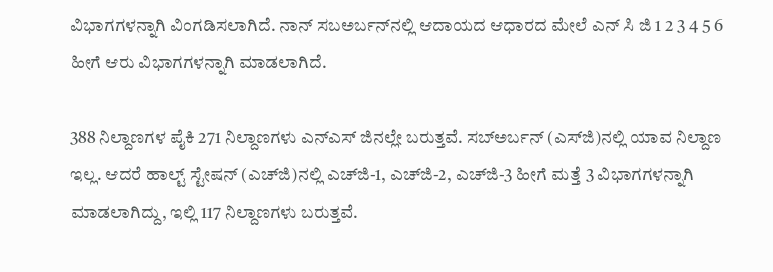ವಿಭಾಗಗಳನ್ನಾಗಿ ವಿಂಗಡಿಸಲಾಗಿದೆ. ನಾನ್ ಸಬಅರ್ಬನ್‌ನಲ್ಲಿ ಆದಾಯದ ಆಧಾರದ ಮೇಲೆ ಎನ್ ಸಿ ಜಿ 1 2 3 4 5 6 ಹೀಗೆ ಆರು ವಿಭಾಗಗಳನ್ನಾಗಿ ಮಾಡಲಾಗಿದೆ.

388 ನಿಲ್ದಾಣಗಳ ಪೈಕಿ 271 ನಿಲ್ದಾಣಗಳು ಎನ್‌ಎಸ್ ಜಿನಲ್ಲೇ ಬರುತ್ತವೆ. ಸಬ್‌ಅರ್ಬನ್ (ಎಸ್‌ಜಿ)ನಲ್ಲಿ ಯಾವ ನಿಲ್ದಾಣ ಇಲ್ಲ. ಆದರೆ ಹಾಲ್ಟ್ ಸ್ಟೇಷನ್ (ಎಚ್‌ಜಿ)ನಲ್ಲಿ ಎಚ್‌ಜಿ-1, ಎಚ್‌ಜಿ-2, ಎಚ್‌ಜಿ-3 ಹೀಗೆ ಮತ್ತೆ 3 ವಿಭಾಗಗಳನ್ನಾಗಿ ಮಾಡಲಾಗಿದ್ದು, ಇಲ್ಲಿ 117 ನಿಲ್ದಾಣಗಳು ಬರುತ್ತವೆ.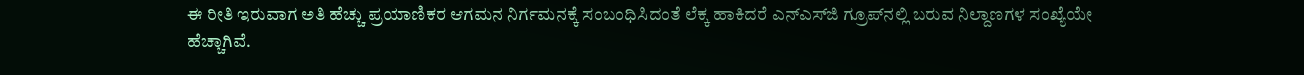ಈ ರೀತಿ ಇರುವಾಗ ಅತಿ ಹೆಚ್ಚು ಪ್ರಯಾಣಿಕರ ಆಗಮನ ನಿರ್ಗಮನಕ್ಕೆ ಸಂಬಂಧಿಸಿದಂತೆ ಲೆಕ್ಕ ಹಾಕಿದರೆ ಎನ್‌ಎಸ್‌ಜಿ ಗ್ರೂಪ್‌ನಲ್ಲಿ ಬರುವ ನಿಲ್ದಾಣಗಳ ಸಂಖ್ಯೆಯೇ ಹೆಚ್ಚಾಗಿವೆ.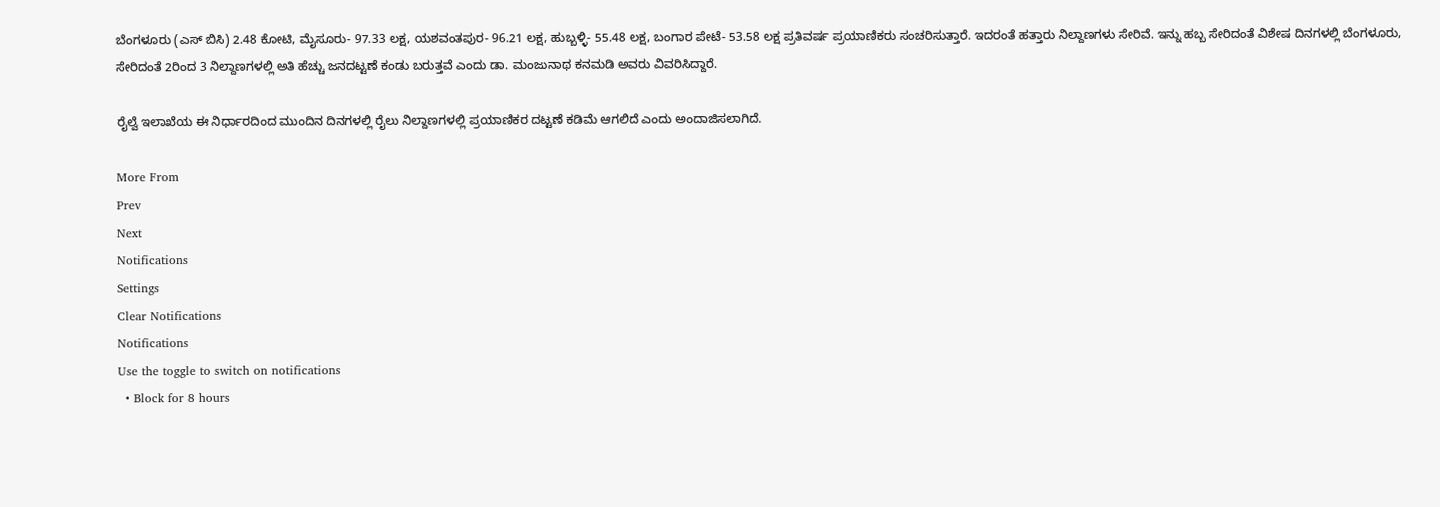ಬೆಂಗಳೂರು (ಎಸ್ ಬಿಸಿ) 2.48 ಕೋಟಿ, ಮೈಸೂರು- 97.33 ಲಕ್ಷ, ಯಶವಂತಪುರ- 96.21 ಲಕ್ಷ, ಹುಬ್ಬಳ್ಳಿ- 55.48 ಲಕ್ಷ, ಬಂಗಾರ ಪೇಟೆ- 53.58 ಲಕ್ಷ ಪ್ರತಿವರ್ಷ ಪ್ರಯಾಣಿಕರು ಸಂಚರಿಸುತ್ತಾರೆ. ಇದರಂತೆ ಹತ್ತಾರು ನಿಲ್ದಾಣಗಳು ಸೇರಿವೆ. ಇನ್ನು ಹಬ್ಬ ಸೇರಿದಂತೆ ವಿಶೇಷ ದಿನಗಳಲ್ಲಿ ಬೆಂಗಳೂರು, ಸೇರಿದಂತೆ 2ರಿಂದ 3 ನಿಲ್ದಾಣಗಳಲ್ಲಿ ಅತಿ ಹೆಚ್ಚು ಜನದಟ್ಟಣೆ ಕಂಡು ಬರುತ್ತವೆ ಎಂದು ಡಾ. ಮಂಜುನಾಥ ‌ಕನಮಡಿ ಅವರು ವಿವರಿಸಿದ್ದಾರೆ.

ರೈಲ್ವೆ ಇಲಾಖೆಯ ಈ ನಿರ್ಧಾರದಿಂದ ಮುಂದಿನ ದಿನಗಳಲ್ಲಿ ರೈಲು ನಿಲ್ದಾಣಗಳಲ್ಲಿ ಪ್ರಯಾಣಿಕರ ದಟ್ಟಣೆ ಕಡಿಮೆ ಆಗಲಿದೆ ಎಂದು ಅಂದಾಜಿಸಲಾಗಿದೆ.

More From
Prev
Next
Notifications
Settings
Clear Notifications
Notifications
Use the toggle to switch on notifications
  • Block for 8 hours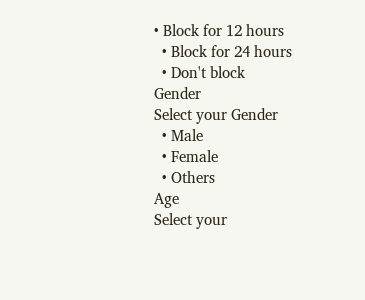• Block for 12 hours
  • Block for 24 hours
  • Don't block
Gender
Select your Gender
  • Male
  • Female
  • Others
Age
Select your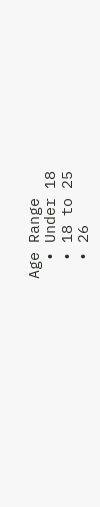Age Range
  • Under 18
  • 18 to 25
  • 26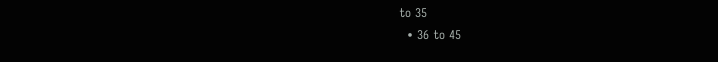to 35
  • 36 to 45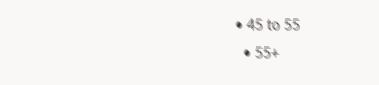• 45 to 55
  • 55+